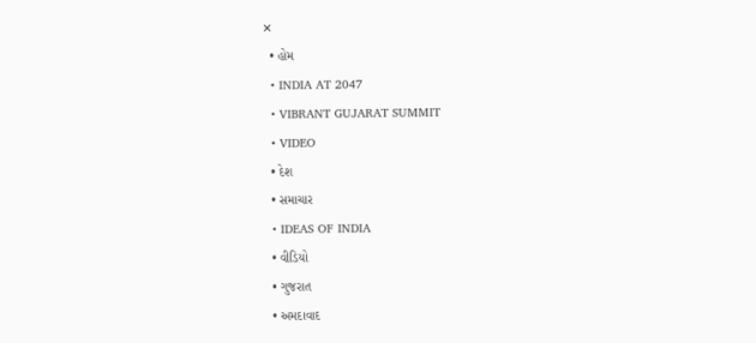✕
  • હોમ
  • INDIA AT 2047
  • VIBRANT GUJARAT SUMMIT
  • VIDEO
  • દેશ
  • સમાચાર
  • IDEAS OF INDIA
  • વીડિયો
  • ગુજરાત
  • અમદાવાદ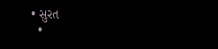• સુરત
  •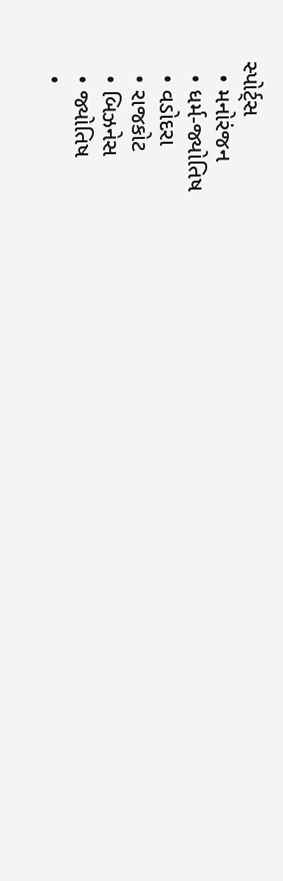સ્પોર્ટ્સ
  • મનોરંજન
  • ધર્મ-જ્યોતિષ
  • વડોદરા
  • રાજકોટ
  • બિઝનેસ
  • જ્યોતિષ
  •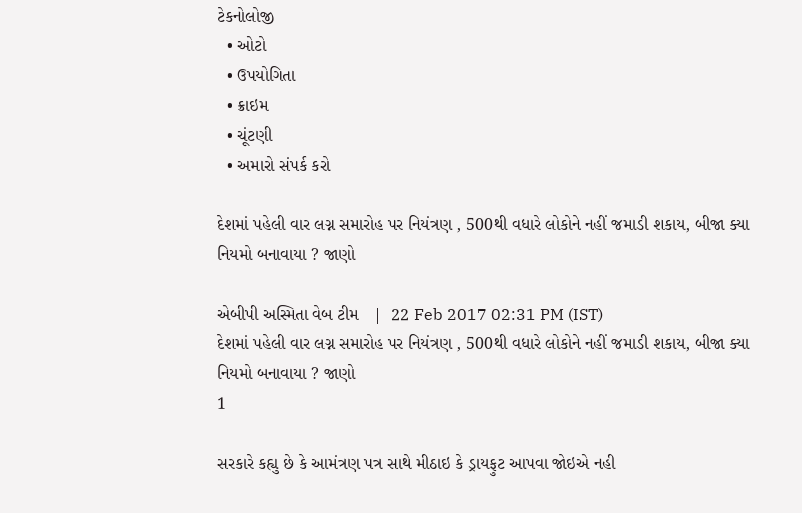ટેકનોલોજી
  • ઓટો
  • ઉપયોગિતા
  • ક્રાઇમ
  • ચૂંટણી
  • અમારો સંપર્ક કરો

દેશમાં પહેલી વાર લગ્ન સમારોહ પર નિયંત્રણ , 500થી વધારે લોકોને નહીં જમાડી શકાય, બીજા ક્યા નિયમો બનાવાયા ? જાણો

એબીપી અસ્મિતા વેબ ટીમ   |  22 Feb 2017 02:31 PM (IST)
દેશમાં પહેલી વાર લગ્ન સમારોહ પર નિયંત્રણ , 500થી વધારે લોકોને નહીં જમાડી શકાય, બીજા ક્યા નિયમો બનાવાયા ? જાણો
1

સરકારે કહ્યુ છે કે આમંત્રણ પત્ર સાથે મીઠાઇ કે ડ્રાયફુટ આપવા જોઇએ નહી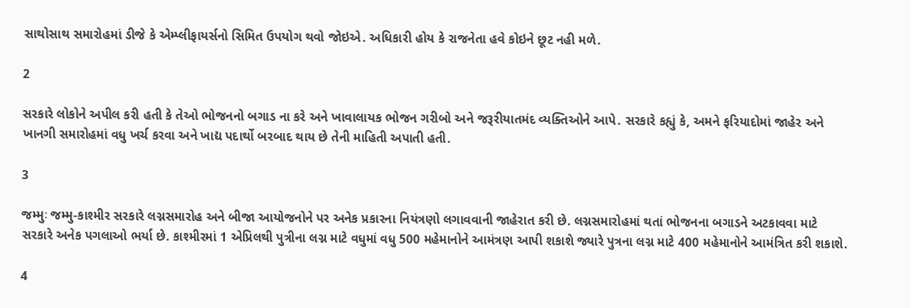સાથોસાથ સમારોહમાં ડીજે કે એમ્પ્લીફાયર્સનો સિમિત ઉપયોગ થવો જોઇએ. અધિકારી હોય કે રાજનેતા હવે કોઇને છૂટ નહી મળે.

2

સરકારે લોકોને અપીલ કરી હતી કે તેઓ ભોજનનો બગાડ ના કરે અને ખાવાલાયક ભોજન ગરીબો અને જરૂરીયાતમંદ વ્યક્તિઓને આપે. સરકારે કહ્યું કે, અમને ફરિયાદોમાં જાહેર અને ખાનગી સમારોહમાં વધુ ખર્ચ કરવા અને ખાદ્ય પદાર્થો બરબાદ થાય છે તેની માહિતી અપાતી હતી.

3

જમ્મુઃ જમ્મુ-કાશ્મીર સરકારે લગ્નસમારોહ અને બીજા આયોજનોને પર અનેક પ્રકારના નિયંત્રણો લગાવવાની જાહેરાત કરી છે. લગ્નસમારોહમાં થતાં ભોજનના બગાડને અટકાવવા માટે સરકારે અનેક પગલાઓ ભર્યા છે. કાશ્મીરમાં 1 એપ્રિલથી પુત્રીના લગ્ન માટે વધુમાં વધુ 500 મહેમાનોને આમંત્રણ આપી શકાશે જ્યારે પુત્રના લગ્ન માટે 400 મહેમાનોને આમંત્રિત કરી શકાશે.

4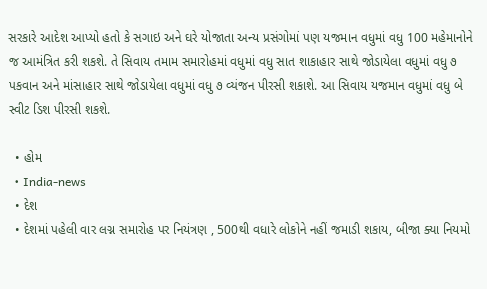સરકારે આદેશ આપ્યો હતો કે સગાઇ અને ઘરે યોજાતા અન્ય પ્રસંગોમાં પણ યજમાન વધુમાં વધુ 100 મહેમાનોને જ આમંત્રિત કરી શકશે. તે સિવાય તમામ સમારોહમાં વધુમાં વધુ સાત શાકાહાર સાથે જોડાયેલા વધુમાં વધુ ૭ પકવાન અને માંસાહાર સાથે જોડાયેલા વધુમાં વધુ ૭ વ્યંજન પીરસી શકાશે. આ સિવાય યજમાન વધુમાં વધુ બે સ્વીટ ડિશ પીરસી શકશે.

  • હોમ
  • India-news
  • દેશ
  • દેશમાં પહેલી વાર લગ્ન સમારોહ પર નિયંત્રણ , 500થી વધારે લોકોને નહીં જમાડી શકાય, બીજા ક્યા નિયમો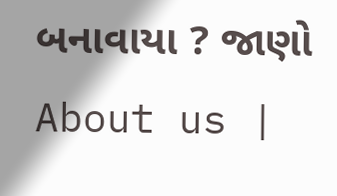બનાવાયા ? જાણો
About us |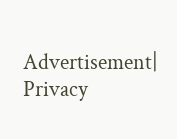Advertisement| Privacy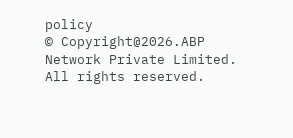policy
© Copyright@2026.ABP Network Private Limited. All rights reserved.